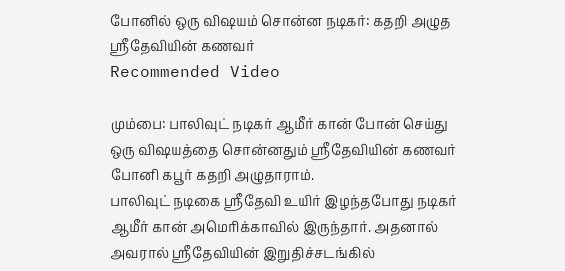போனில் ஒரு விஷயம் சொன்ன நடிகர்: கதறி அழுத ஸ்ரீதேவியின் கணவர்
Recommended Video

மும்பை: பாலிவுட் நடிகர் ஆமீர் கான் போன் செய்து ஒரு விஷயத்தை சொன்னதும் ஸ்ரீதேவியின் கணவர் போனி கபூர் கதறி அழுதாராம்.
பாலிவுட் நடிகை ஸ்ரீதேவி உயிர் இழந்தபோது நடிகர் ஆமீர் கான் அமெரிக்காவில் இருந்தார். அதனால் அவரால் ஸ்ரீதேவியின் இறுதிச்சடங்கில்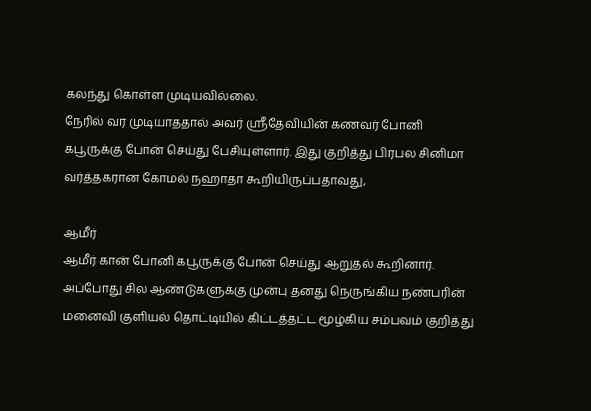கலந்து கொள்ள முடியவில்லை.
நேரில் வர முடியாததால் அவர் ஸ்ரீதேவியின் கணவர் போனி கபூருக்கு போன் செய்து பேசியுள்ளார். இது குறித்து பிரபல சினிமா வர்த்தகரான கோமல் நஹாதா கூறியிருப்பதாவது,

ஆமீர்
ஆமீர் கான் போனி கபூருக்கு போன் செய்து ஆறுதல் கூறினார். அப்போது சில ஆண்டுகளுக்கு முன்பு தனது நெருங்கிய நண்பரின் மனைவி குளியல் தொட்டியில் கிட்டத்தட்ட மூழ்கிய சம்பவம் குறித்து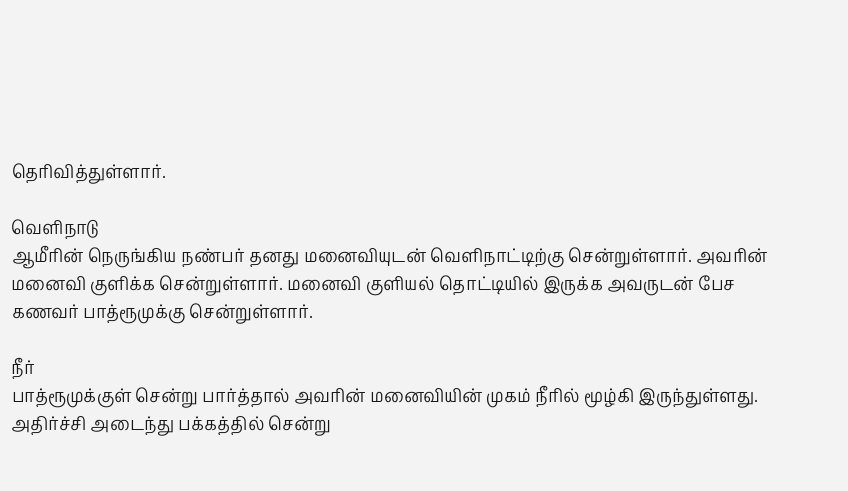தெரிவித்துள்ளார்.

வெளிநாடு
ஆமீரின் நெருங்கிய நண்பர் தனது மனைவியுடன் வெளிநாட்டிற்கு சென்றுள்ளார். அவரின் மனைவி குளிக்க சென்றுள்ளார். மனைவி குளியல் தொட்டியில் இருக்க அவருடன் பேச கணவர் பாத்ரூமுக்கு சென்றுள்ளார்.

நீர்
பாத்ரூமுக்குள் சென்று பார்த்தால் அவரின் மனைவியின் முகம் நீரில் மூழ்கி இருந்துள்ளது. அதிர்ச்சி அடைந்து பக்கத்தில் சென்று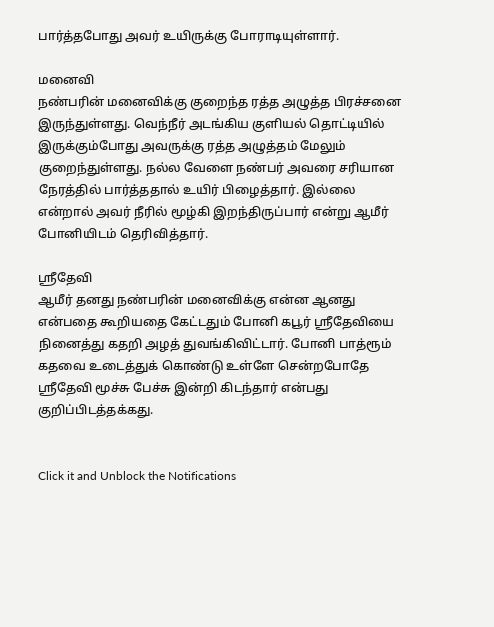பார்த்தபோது அவர் உயிருக்கு போராடியுள்ளார்.

மனைவி
நண்பரின் மனைவிக்கு குறைந்த ரத்த அழுத்த பிரச்சனை இருந்துள்ளது. வெந்நீர் அடங்கிய குளியல் தொட்டியில் இருக்கும்போது அவருக்கு ரத்த அழுத்தம் மேலும் குறைந்துள்ளது. நல்ல வேளை நண்பர் அவரை சரியான நேரத்தில் பார்த்ததால் உயிர் பிழைத்தார். இல்லை என்றால் அவர் நீரில் மூழ்கி இறந்திருப்பார் என்று ஆமீர் போனியிடம் தெரிவித்தார்.

ஸ்ரீதேவி
ஆமீர் தனது நண்பரின் மனைவிக்கு என்ன ஆனது என்பதை கூறியதை கேட்டதும் போனி கபூர் ஸ்ரீதேவியை நினைத்து கதறி அழத் துவங்கிவிட்டார். போனி பாத்ரூம் கதவை உடைத்துக் கொண்டு உள்ளே சென்றபோதே ஸ்ரீதேவி மூச்சு பேச்சு இன்றி கிடந்தார் என்பது குறிப்பிடத்தக்கது.


Click it and Unblock the Notifications